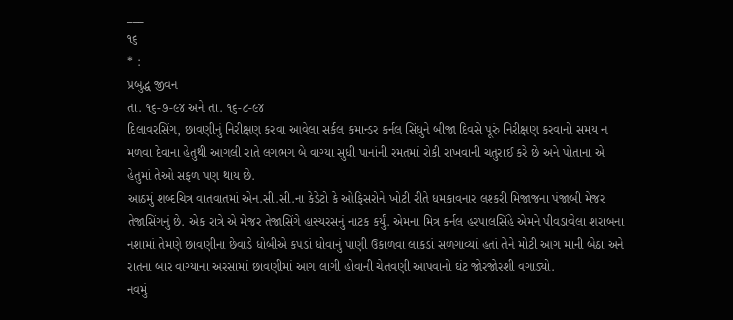___
૧૬
* :
પ્રબુદ્ધ જીવન
તા. ૧૬-૭-૯૪ અને તા. ૧૬-૮-૯૪
દિલાવરસિંગ, છાવણીનું નિરીક્ષણ કરવા આવેલા સર્કલ કમાન્ડર કર્નલ સિંધુને બીજા દિવસે પૂરું નિરીક્ષણ કરવાનો સમય ન મળવા દેવાના હેતુથી આગલી રાતે લગભગ બે વાગ્યા સુધી પાનાંની રમતમાં રોકી રાખવાની ચતુરાઈ કરે છે અને પોતાના એ હેતુમાં તેઓ સફળ પણ થાય છે.
આઠમું શબ્દચિત્ર વાતવાતમાં એન.સી.સી.ના કેડેટો કે ઓફિસરોને ખોટી રીતે ધમકાવનાર લશ્કરી મિજાજના પંજાબી મેજર તેજાસિંગનું છે. એક રાત્રે એ મેજર તેજાસિંગે હાસ્યરસનું નાટક કર્યું. એમના મિત્ર કર્નલ હરપાલસિંહે એમને પીવડાવેલા શરાબના નશામાં તેમણે છાવણીના છેવાડે ધોબીએ કપડાં ધોવાનું પાણી ઉકાળવા લાકડાં સળગાવ્યાં હતાં તેને મોટી આગ માની બેઠા અને રાતના બાર વાગ્યાના અરસામાં છાવણીમાં આગ લાગી હોવાની ચેતવણી આપવાનો ઘંટ જોરજોરશી વગાડ્યો.
નવમું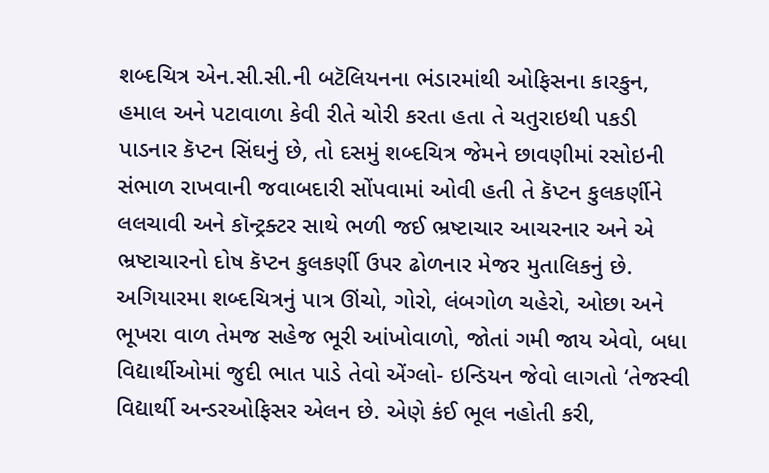શબ્દચિત્ર એન.સી.સી.ની બટૅલિયનના ભંડારમાંથી ઓફિસના કારકુન, હમાલ અને પટાવાળા કેવી રીતે ચોરી કરતા હતા તે ચતુરાઇથી પકડી પાડનાર કૅપ્ટન સિંઘનું છે, તો દસમું શબ્દચિત્ર જેમને છાવણીમાં રસોઇની સંભાળ રાખવાની જવાબદારી સોંપવામાં ઓવી હતી તે કૅપ્ટન કુલકર્ણીને લલચાવી અને કૉન્ટ્રક્ટર સાથે ભળી જઈ ભ્રષ્ટાચાર આચરનાર અને એ ભ્રષ્ટાચારનો દોષ કૅપ્ટન કુલકર્ણી ઉપર ઢોળનાર મેજર મુતાલિકનું છે.
અગિયારમા શબ્દચિત્રનું પાત્ર ઊંચો, ગોરો, લંબગોળ ચહેરો, ઓછા અને ભૂખરા વાળ તેમજ સહેજ ભૂરી આંખોવાળો, જોતાં ગમી જાય એવો, બધા વિદ્યાર્થીઓમાં જુદી ભાત પાડે તેવો એંગ્લો- ઇન્ડિયન જેવો લાગતો ‘તેજસ્વી વિદ્યાર્થી અન્ડરઓફિસર એલન છે. એણે કંઈ ભૂલ નહોતી કરી,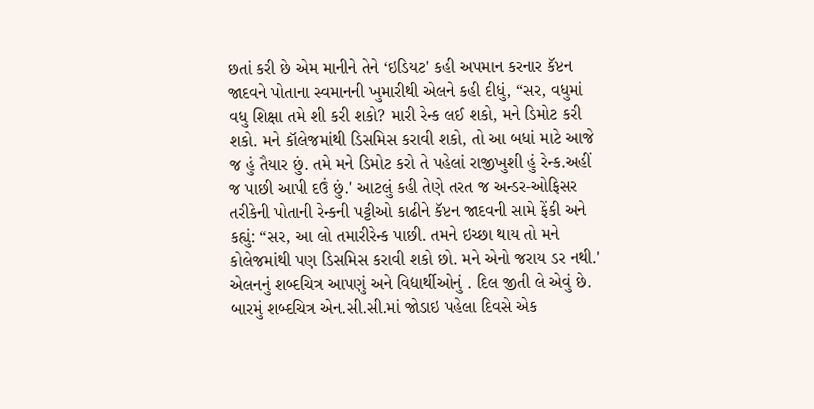છતાં કરી છે એમ માનીને તેને ‘ઇડિયટ' કહી અપમાન કરનાર કૅપ્ટન જાદવને પોતાના સ્વમાનની ખુમારીથી એલને કહી દીધું, “સર, વધુમાં વધુ શિક્ષા તમે શી કરી શકો? મારી રેન્ક લઈ શકો, મને ડિમોટ કરી શકો. મને કૉલેજમાંથી ડિસમિસ કરાવી શકો, તો આ બધાં માટે આજે જ હું તૈયાર છું. તમે મને ડિમોટ કરો તે પહેલાં રાજીખુશી હું રેન્ક.અહીં જ પાછી આપી દઉં છું.' આટલું કહી તેણે તરત જ અન્ડર-ઓફિસર તરીકેની પોતાની રેન્કની પટ્ટીઓ કાઢીને કૅપ્ટન જાદવની સામે ફેંકી અને કહ્યું: “સર, આ લો તમારીરેન્ક પાછી. તમને ઇચ્છા થાય તો મને કોલેજમાંથી પણ ડિસમિસ કરાવી શકો છો. મને એનો જરાય ડર નથી.' એલનનું શબ્દચિત્ર આપણું અને વિદ્યાર્થીઓનું . દિલ જીતી લે એવું છે.
બારમું શબ્દચિત્ર એન.સી.સી.માં જોડાઇ પહેલા દિવસે એક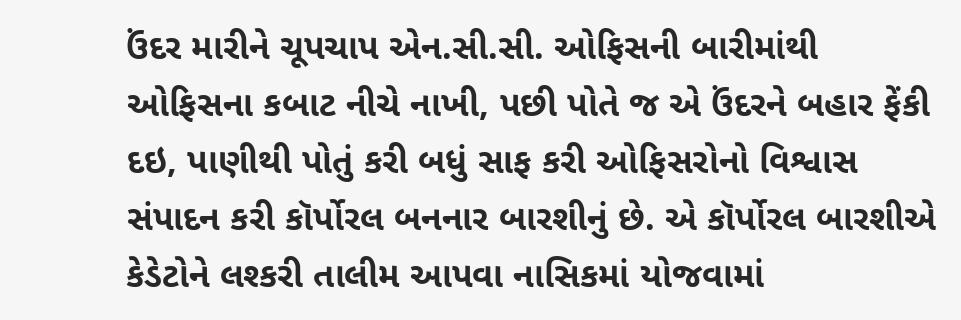ઉંદર મારીને ચૂપચાપ એન.સી.સી. ઓફિસની બારીમાંથી ઓફિસના કબાટ નીચે નાખી, પછી પોતે જ એ ઉંદરને બહાર ફેંકી દઇ, પાણીથી પોતું કરી બધું સાફ કરી ઓફિસરોનો વિશ્વાસ સંપાદન કરી કૉર્પોરલ બનનાર બારશીનું છે. એ કૉર્પોરલ બારશીએ કેડેટોને લશ્કરી તાલીમ આપવા નાસિકમાં યોજવામાં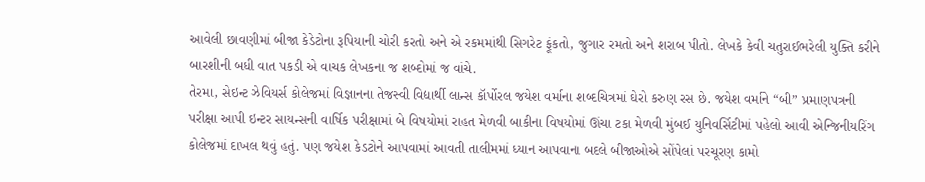આવેલી છાવણીમાં બીજા કેડેટોના રૂપિયાની ચોરી કરતો અને એ રકમમાંથી સિગરેટ ફૂંકતો, જુગાર રમતો અને શરાબ પીતો. લેખકે કેવી ચતુરાઈભરેલી યુક્તિ કરીને બારશીની બધી વાત પકડી એ વાચક લેખકના જ શબ્દોમાં જ વાંચે.
તેરમા, સેઇન્ટ ઝેવિયર્સ કોલેજમાં વિજ્ઞાનના તેજસ્વી વિદ્યાર્થી લાન્સ કૉર્પોરલ જયેશ વર્માના શબ્દચિત્રમાં ઘેરો કરુણ રસ છે. જયેશ વર્માને “બી” પ્રમાણપત્રની પરીક્ષા આપી ઇન્ટર સાયન્સની વાર્ષિક પરીક્ષામાં બે વિષયોમાં રાહત મેળવી બાકીના વિષયોમાં ઊંચા ટકા મેળવી મુંબઈ યુનિવર્સિટીમાં પહેલો આવી એન્જિનીયરિંગ કોલેજમાં દાખલ થવું હતું. પણ જયેશ કેડટોને આપવામાં આવતી તાલીમમાં ધ્યાન આપવાના બદલે બીજાઓએ સોંપેલાં પરચૂરણ કામો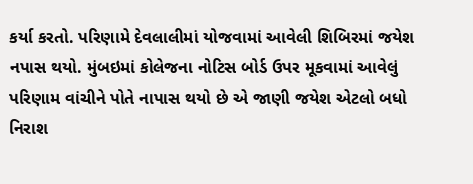કર્યા કરતો. પરિણામે દેવલાલીમાં યોજવામાં આવેલી શિબિરમાં જયેશ નપાસ થયો. મુંબઇમાં કોલેજના નોટિસ બોર્ડ ઉપર મૂકવામાં આવેલું પરિણામ વાંચીને પોતે નાપાસ થયો છે એ જાણી જયેશ એટલો બધો નિરાશ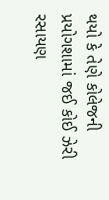થયો કે તેણે કોલેજની પ્રયોગશામાં જઈ કોઈ ઝેરી રસાયણ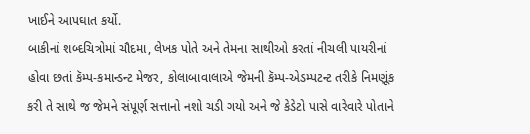ખાઈને આપઘાત કર્યો.
બાકીનાં શબ્દચિત્રોમાં ચૌદમા, લેખક પોતે અને તેમના સાથીઓ કરતાં નીચલી પાયરીનાં હોવા છતાં કૅમ્પ-કમાન્ડન્ટ મેજર, કોલાબાવાલાએ જેમની કૅમ્પ-એડમ્પટન્ટ તરીકે નિમણૂંક કરી તે સાથે જ જેમને સંપૂર્ણ સત્તાનો નશો ચડી ગયો અને જે કેડેટો પાસે વારેવારે પોતાને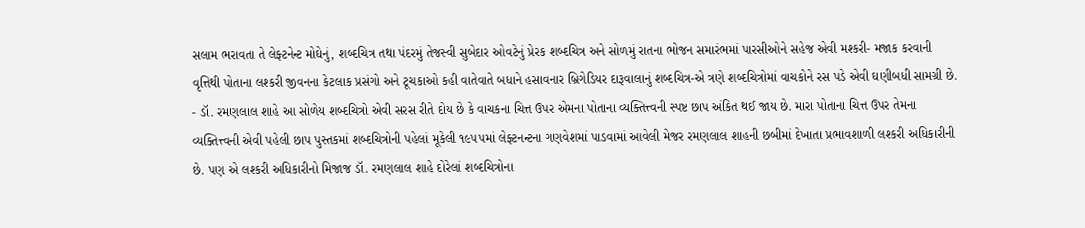સલામ ભરાવતા તે લેફ્ટનેન્ટ મોઘેનું, શબ્દચિત્ર તથા પંદરમું તેજસ્વી સુબેદાર ઓવટેનું પ્રેરક શબ્દચિત્ર અને સોળમું રાતના ભોજન સમારંભમાં પારસીઓને સહેજ એવી મશ્કરી- મજાક કરવાની વૃત્તિથી પોતાના લશ્કરી જીવનના કેટલાક પ્રસંગો અને ટૂચકાઓ કહી વાતેવાતે બધાને હસાવનાર બ્રિગેડિયર દારૂવાલાનું શબ્દચિત્ર-એ ત્રણે શબ્દચિત્રોમાં વાચકોને રસ પડે એવી ઘણીબધી સામગ્રી છે. - ડૉ. રમણલાલ શાહે આ સોળેય શબ્દચિત્રો એવી સરસ રીતે દોય છે કે વાચકના ચિત્ત ઉપર એમના પોતાના વ્યક્તિત્ત્વની સ્પષ્ટ છાપ અંકિત થઈ જાય છે. મારા પોતાના ચિત્ત ઉપર તેમના વ્યક્તિત્ત્વની એવી પહેલી છાપ પુસ્તકમાં શબ્દચિત્રોની પહેલાં મૂકેલી ૧૯૫૫માં લેફ્ટનન્ટના ગણવેશમાં પાડવામાં આવેલી મેજર રમણલાલ શાહની છબીમાં દેખાતા પ્રભાવશાળી લશ્કરી અધિકારીની છે. પણ એ લશ્કરી અધિકારીનો મિજાજ ડૉ. રમણલાલ શાહે દોરેલાં શબ્દચિત્રોના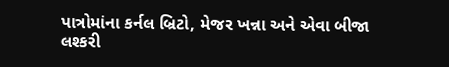પાત્રોમાંના કર્નલ બ્રિટો, મેજર ખન્ના અને એવા બીજા લશ્કરી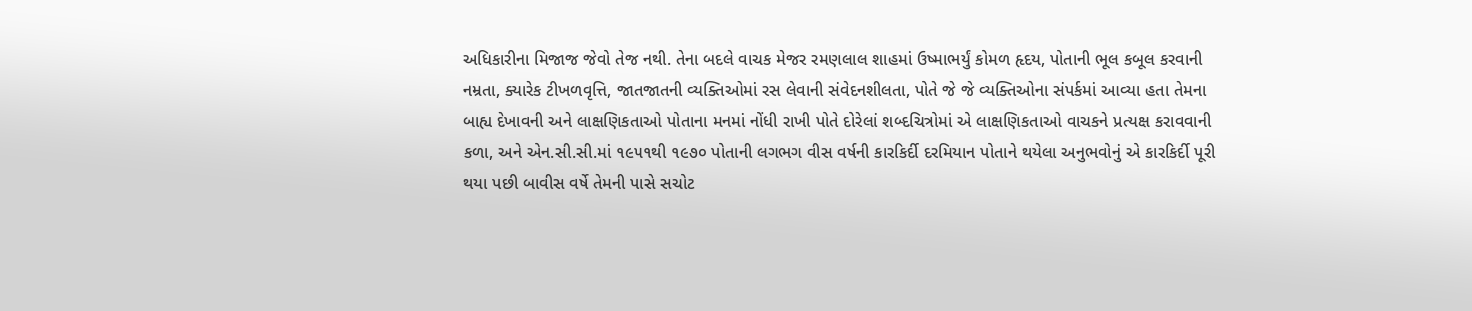અધિકારીના મિજાજ જેવો તેજ નથી. તેના બદલે વાચક મેજર રમણલાલ શાહમાં ઉષ્માભર્યું કોમળ હૃદય, પોતાની ભૂલ કબૂલ કરવાની નમ્રતા, ક્યારેક ટીખળવૃત્તિ, જાતજાતની વ્યક્તિઓમાં રસ લેવાની સંવેદનશીલતા, પોતે જે જે વ્યક્તિઓના સંપર્કમાં આવ્યા હતા તેમના બાહ્ય દેખાવની અને લાક્ષણિકતાઓ પોતાના મનમાં નોંધી રાખી પોતે દોરેલાં શબ્દચિત્રોમાં એ લાક્ષણિકતાઓ વાચકને પ્રત્યક્ષ કરાવવાની કળા, અને એન.સી.સી.માં ૧૯૫૧થી ૧૯૭૦ પોતાની લગભગ વીસ વર્ષની કારકિર્દી દરમિયાન પોતાને થયેલા અનુભવોનું એ કારકિર્દી પૂરી થયા પછી બાવીસ વર્ષે તેમની પાસે સચોટ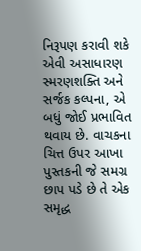નિરૂપણ કરાવી શકે એવી અસાધારણ સ્મરણશક્તિ અને સર્જક કલ્પના, એ બધું જોઈ પ્રભાવિત થવાય છે. વાચકના ચિત્ત ઉપર આખા પુસ્તકની જે સમગ્ર છાપ પડે છે તે એક સમૃદ્ધ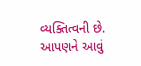વ્યક્તિત્વની છે. આપણને આવું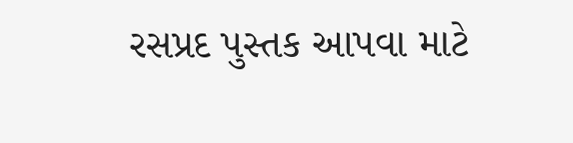રસપ્રદ પુસ્તક આપવા માટે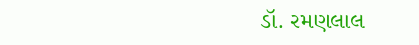ડૉ. રમણલાલ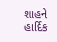શાહને હાર્દિક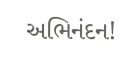અભિનંદન!